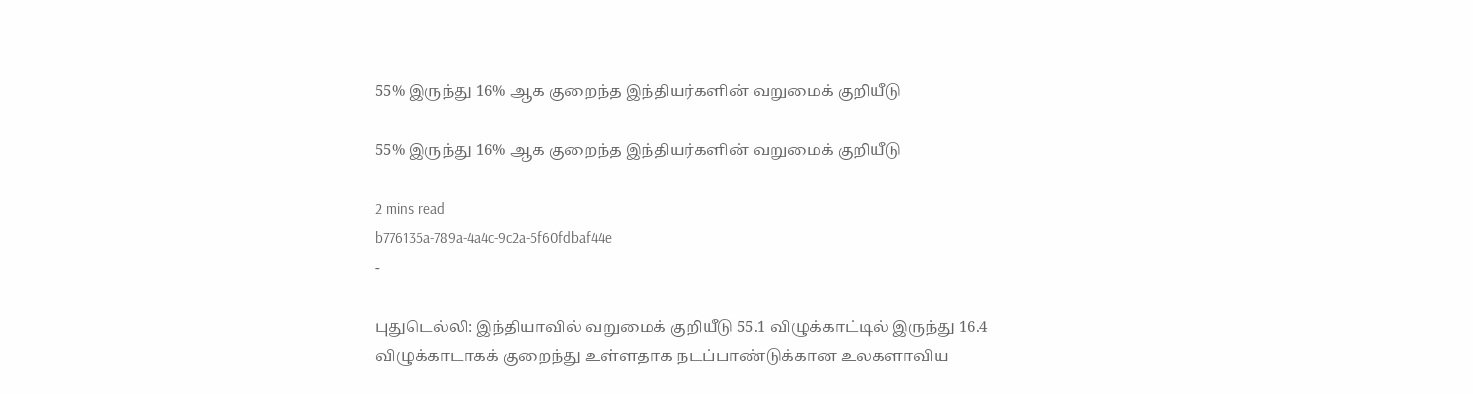55% இருந்து 16% ஆக குறைந்த இந்தியர்களின் வறுமைக் குறியீடு

55% இருந்து 16% ஆக குறைந்த இந்தியர்களின் வறுமைக் குறியீடு

2 mins read
b776135a-789a-4a4c-9c2a-5f60fdbaf44e
-

புதுடெல்லி: இந்தியாவில் வறுமைக் குறியீடு 55.1 விழுக்காட்டில் இருந்து 16.4 விழுக்காடாகக் குறைந்து உள்ளதாக நடப்பாண்டுக்கான உலகளாவிய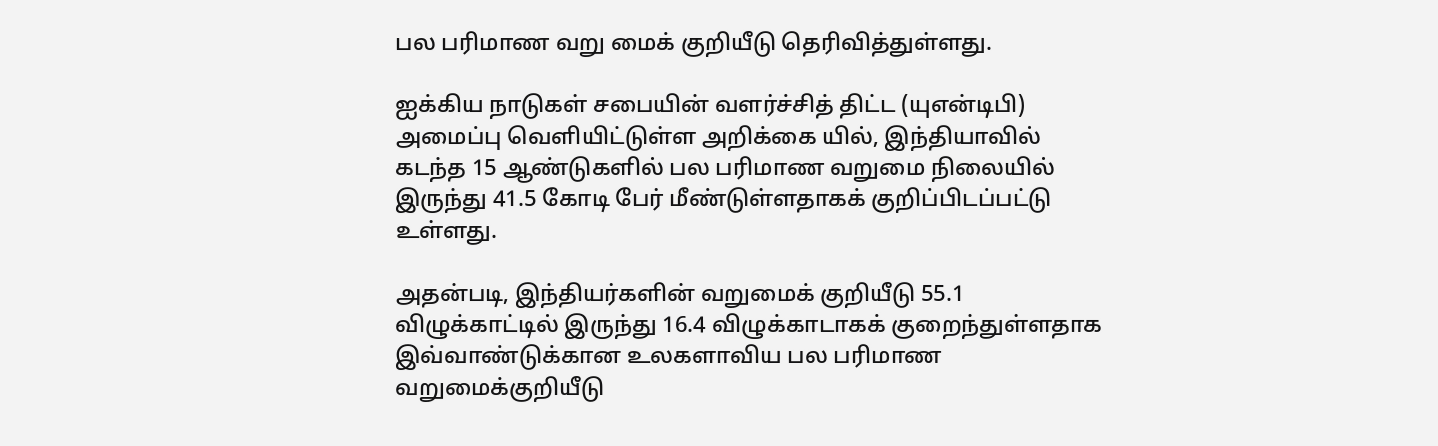பல பரிமாண வறு மைக் குறியீடு தெரிவித்துள்ளது.

ஐக்கிய நாடுகள் சபையின் வளர்ச்சித் திட்ட (யுஎன்டிபி) அமைப்பு வெளியிட்டுள்ள அறிக்கை யில், இந்தியாவில் கடந்த 15 ஆண்டுகளில் பல பரிமாண வறுமை நிலையில் இருந்து 41.5 கோடி பேர் மீண்டுள்ளதாகக் குறிப்பிடப்பட்டு உள்ளது.

அதன்படி, இந்தியர்களின் வறுமைக் குறியீடு 55.1 விழுக்காட்டில் இருந்து 16.4 விழுக்காடாகக் குறைந்துள்ளதாக இவ்வாண்டுக்கான உலகளாவிய பல பரிமாண வறுமைக்குறியீடு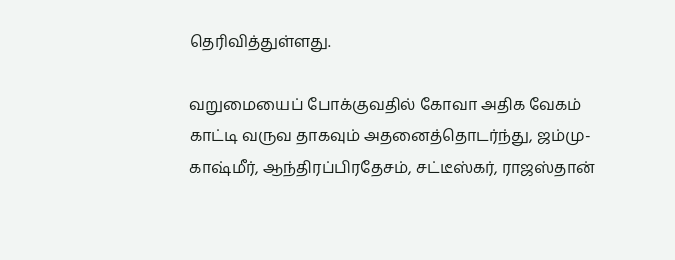தெரிவித்துள்ளது.

வறுமையைப் போக்குவதில் கோவா அதிக வேகம் காட்டி வருவ தாகவும் அதனைத்தொடர்ந்து, ஜம்மு-காஷ்மீர், ஆந்திரப்பிரதேசம், சட்டீஸ்கர், ராஜஸ்தான்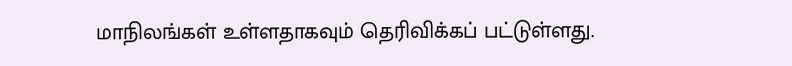மாநிலங்கள் உள்ளதாகவும் தெரிவிக்கப் பட்டுள்ளது.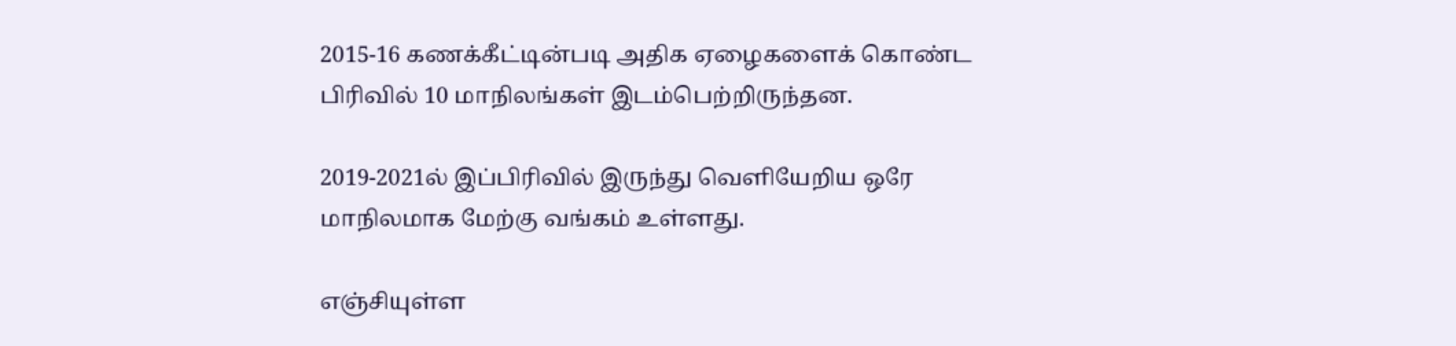2015-16 கணக்கீட்டின்படி அதிக ஏழைகளைக் கொண்ட பிரிவில் 10 மாநிலங்கள் இடம்பெற்றிருந்தன.

2019-2021ல் இப்பிரிவில் இருந்து வெளியேறிய ஒரே மாநிலமாக மேற்கு வங்கம் உள்ளது.

எஞ்சியுள்ள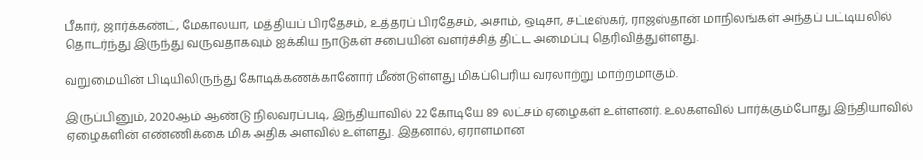பீகார், ஜார்க்கண்ட், மேகாலயா, மத்தியப் பிரதேசம், உத்தரப் பிரதேசம், அசாம், ஒடிசா, சட்டீஸ்கர், ராஜஸ்தான் மாநிலங்கள் அந்தப் பட்டியலில் தொடர்ந்து இருந்து வருவதாகவும் ஐக்கிய நாடுகள் சபையின் வளர்ச்சித் திட்ட அமைப்பு தெரிவித்துள்ளது.

வறுமையின் பிடியிலிருந்து கோடிக்கணக்கானோர் மீண்டுள்ளது மிகப்பெரிய வரலாற்று மாற்றமாகும்.

இருப்பினும், 2020ஆம் ஆண்டு நிலவரப்படி, இந்தியாவில் 22 கோடியே 89 லட்சம் ஏழைகள் உள்ளனர். உலகளவில் பார்க்கும்போது இந்தியாவில் ஏழைகளின் எண்ணிக்கை மிக அதிக அளவில் உள்ளது. இதனால், ஏராளமான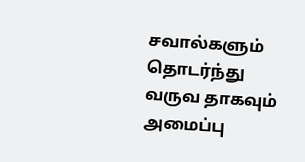சவால்களும் தொடர்ந்து வருவ தாகவும் அமைப்பு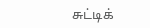சுட்டிக்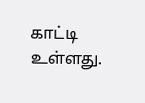காட்டி உள்ளது.